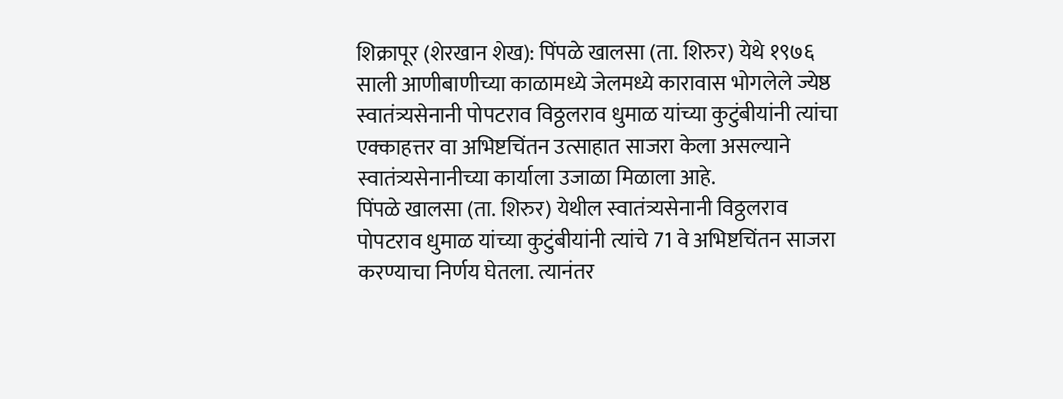शिक्रापूर (शेरखान शेख): पिंपळे खालसा (ता. शिरुर) येथे १९७६ साली आणीबाणीच्या काळामध्ये जेलमध्ये कारावास भोगलेले ज्येष्ठ स्वातंत्र्यसेनानी पोपटराव विठ्ठलराव धुमाळ यांच्या कुटुंबीयांनी त्यांचा एक्काहत्तर वा अभिष्टचिंतन उत्साहात साजरा केला असल्याने स्वातंत्र्यसेनानीच्या कार्याला उजाळा मिळाला आहे.
पिंपळे खालसा (ता. शिरुर) येथील स्वातंत्र्यसेनानी विठ्ठलराव पोपटराव धुमाळ यांच्या कुटुंबीयांनी त्यांचे 71 वे अभिष्टचिंतन साजरा करण्याचा निर्णय घेतला. त्यानंतर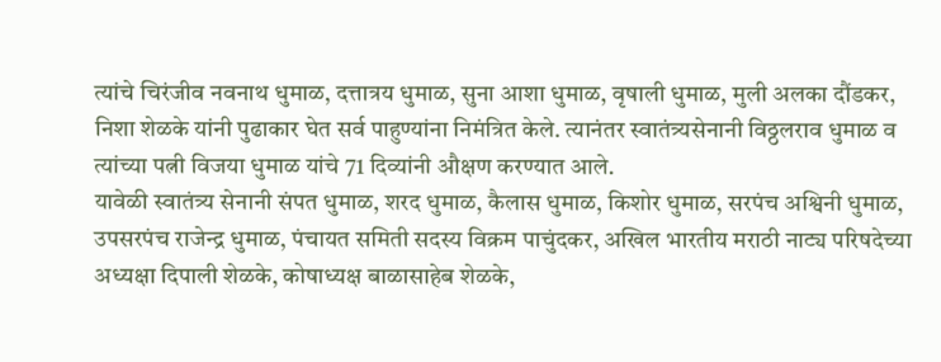त्यांचे चिरंजीव नवनाथ धुमाळ, दत्तात्रय धुमाळ, सुना आशा धुमाळ, वृषाली धुमाळ, मुली अलका दौंडकर, निशा शेळके यांनी पुढाकार घेत सर्व पाहुण्यांना निमंत्रित केले. त्यानंतर स्वातंत्र्यसेनानी विठ्ठलराव धुमाळ व त्यांच्या पत्नी विजया धुमाळ यांचे 71 दिव्यांनी औक्षण करण्यात आले.
यावेळी स्वातंत्र्य सेनानी संपत धुमाळ, शरद धुमाळ, कैलास धुमाळ, किशोर धुमाळ, सरपंच अश्विनी धुमाळ, उपसरपंच राजेन्द्र धुमाळ, पंचायत समिती सदस्य विक्रम पाचुंदकर, अखिल भारतीय मराठी नाट्य परिषदेच्या अध्यक्षा दिपाली शेळके, कोषाध्यक्ष बाळासाहेब शेळके,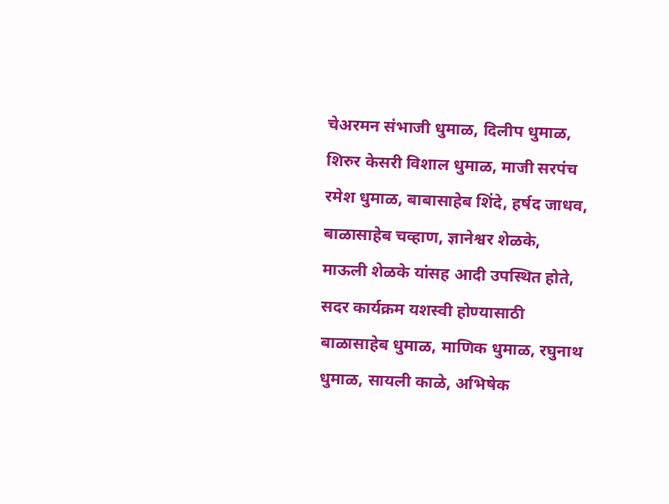चेअरमन संभाजी धुमाळ, दिलीप धुमाळ, शिरुर केसरी विशाल धुमाळ, माजी सरपंच रमेश धुमाळ, बाबासाहेब शिंदे, हर्षद जाधव, बाळासाहेब चव्हाण, ज्ञानेश्वर शेळके, माऊली शेळके यांसह आदी उपस्थित होते, सदर कार्यक्रम यशस्वी होण्यासाठी बाळासाहेब धुमाळ, माणिक धुमाळ, रघुनाथ धुमाळ, सायली काळे, अभिषेक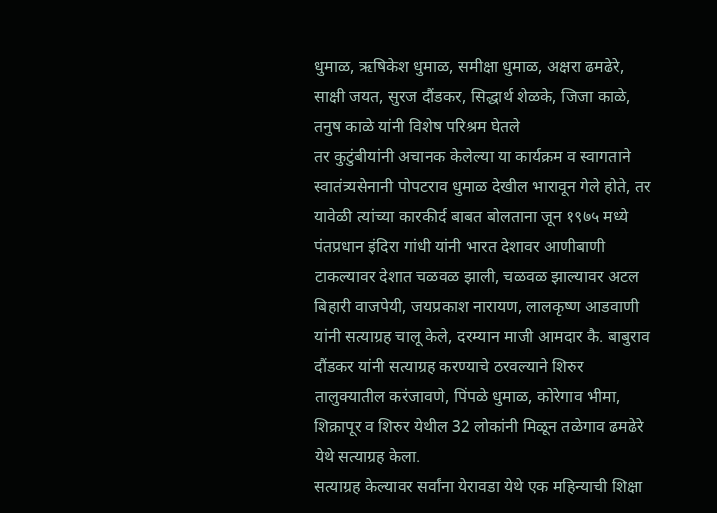धुमाळ, ऋषिकेश धुमाळ, समीक्षा धुमाळ, अक्षरा ढमढेरे, साक्षी जयत, सुरज दौंडकर, सिद्धार्थ शेळके, जिजा काळे, तनुष काळे यांनी विशेष परिश्रम घेतले
तर कुटुंबीयांनी अचानक केलेल्या या कार्यक्रम व स्वागताने स्वातंत्र्यसेनानी पोपटराव धुमाळ देखील भारावून गेले होते, तर यावेळी त्यांच्या कारकीर्द बाबत बोलताना जून १९७५ मध्ये पंतप्रधान इंदिरा गांधी यांनी भारत देशावर आणीबाणी टाकल्यावर देशात चळवळ झाली, चळवळ झाल्यावर अटल बिहारी वाजपेयी, जयप्रकाश नारायण, लालकृष्ण आडवाणी यांनी सत्याग्रह चालू केले, दरम्यान माजी आमदार कै. बाबुराव दौंडकर यांनी सत्याग्रह करण्याचे ठरवल्याने शिरुर तालुक्यातील करंजावणे, पिंपळे धुमाळ, कोरेगाव भीमा, शिक्रापूर व शिरुर येथील 32 लोकांनी मिळून तळेगाव ढमढेरे येथे सत्याग्रह केला.
सत्याग्रह केल्यावर सर्वांना येरावडा येथे एक महिन्याची शिक्षा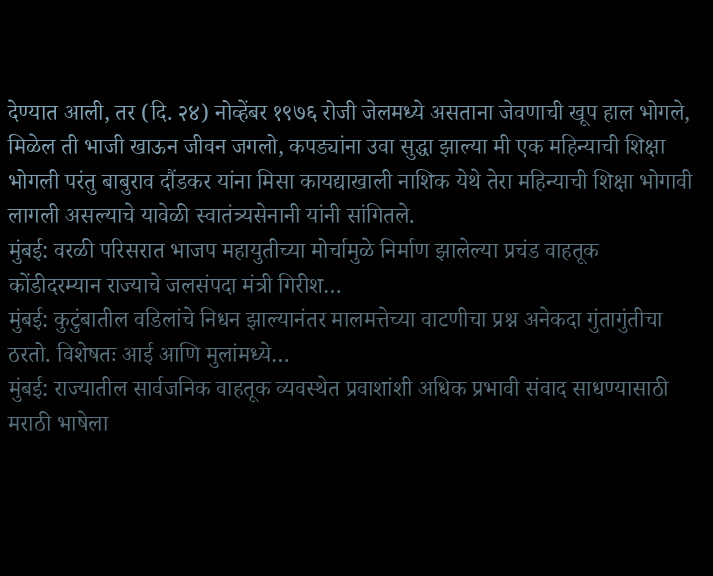देण्यात आली, तर (दि. २४) नोव्हेंबर १९७६ रोजी जेलमध्ये असताना जेवणाची खूप हाल भोगले, मिळेल ती भाजी खाऊन जीवन जगलो, कपड्यांना उवा सुद्धा झाल्या मी एक महिन्याची शिक्षा भोगली परंतु बाबुराव दौंडकर यांना मिसा कायद्याखाली नाशिक येथे तेरा महिन्याची शिक्षा भोगावी लागली असल्याचे यावेळी स्वातंत्र्यसेनानी यांनी सांगितले.
मुंबई: वरळी परिसरात भाजप महायुतीच्या मोर्चामुळे निर्माण झालेल्या प्रचंड वाहतूक कोंडीदरम्यान राज्याचे जलसंपदा मंत्री गिरीश…
मुंबई: कुटुंबातील वडिलांचे निधन झाल्यानंतर मालमत्तेच्या वाटणीचा प्रश्न अनेकदा गुंतागुंतीचा ठरतो. विशेषतः आई आणि मुलांमध्ये…
मुंबई: राज्यातील सार्वजनिक वाहतूक व्यवस्थेत प्रवाशांशी अधिक प्रभावी संवाद साधण्यासाठी मराठी भाषेला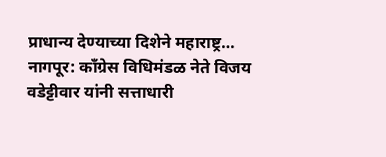प्राधान्य देण्याच्या दिशेने महाराष्ट्र…
नागपूर: काँग्रेस विधिमंडळ नेते विजय वडेट्टीवार यांनी सत्ताधारी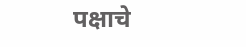पक्षाचे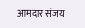आमदार संजय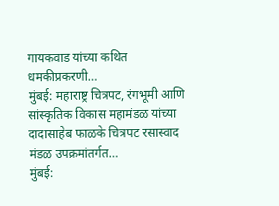गायकवाड यांच्या कथित धमकीप्रकरणी…
मुंबई: महाराष्ट्र चित्रपट, रंगभूमी आणि सांस्कृतिक विकास महामंडळ यांच्या दादासाहेब फाळके चित्रपट रसास्वाद मंडळ उपक्रमांतर्गत…
मुंबई: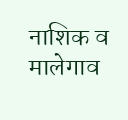नाशिक व मालेगाव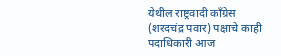येथील राष्ट्रवादी काँग्रेस (शरदचंद्र पवार) पक्षाचे काही पदाधिकारी आज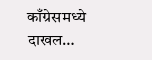काँग्रेसमध्ये दाखल…